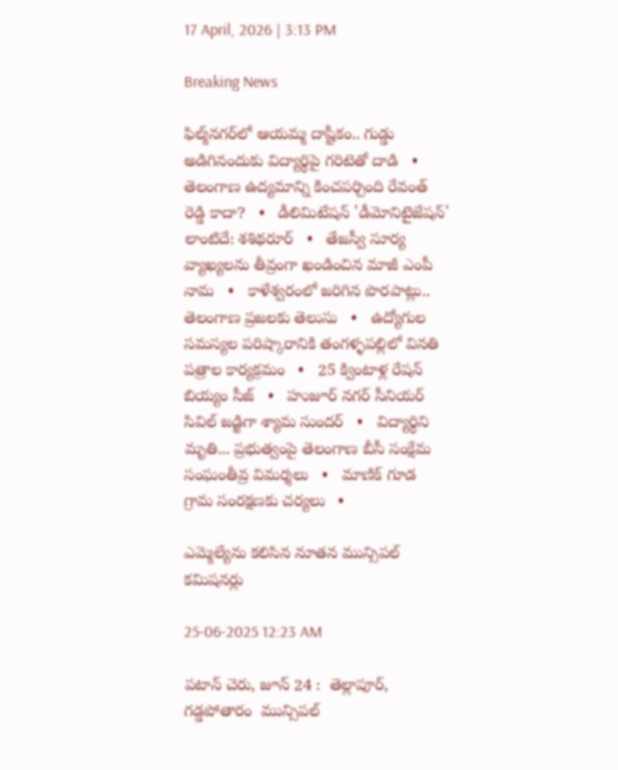17 April, 2026 | 3:13 PM

Breaking News

ఫిల్మ్‌నగర్‌లో ఆయమ్మ దాష్టీకం.. గుడ్డు అడిగినందుకు విద్యార్థిపై గరిటెతో దాడి   •   తెలంగాణ ఉద్యమాన్ని కించపర్చింది రేవంత్ రెడ్డి కాదా?   •   డీలిమిటేషన్ 'డీమోనిటైజేషన్' లాంటిదే: శశిథరూర్   •   తేజస్వీ సూర్య వ్యాఖ్యలను తీవ్రంగా ఖండించిన మాజీ ఎంపీ నామ   •   కాళేశ్వరంలో జరిగిన పొరపాట్లు.. తెలంగాణ ప్రజలకు తెలుసు   •   ఉద్యోగుల సమస్యల పరిష్కారానికి తంగళ్ళపల్లిలో వినతి పత్రాల కార్యక్రమం   •   25 క్వింటాళ్ల రేషన్ బియ్యం సీజ్   •   హుజూర్ నగర్ సీనియర్ సివిల్ జడ్జిగా శ్యామ సుందర్   •   విద్యార్థిని మృతి... ప్రభుత్వంపై తెలంగాణ బీసీ సంక్షేమ సంఘంతీవ్ర విమర్శలు   •   మాణిక్ గూడ గ్రామ సంరక్షణకు చర్యలు   •

ఎమ్మెల్యేను కలిసిన నూతన మున్సిపల్ కమిషనర్లు

25-06-2025 12:23 AM

పటాన్ చెరు, జూన్ 24 :  తెల్లాపూర్, గడ్డపోతారం  మున్సిపల్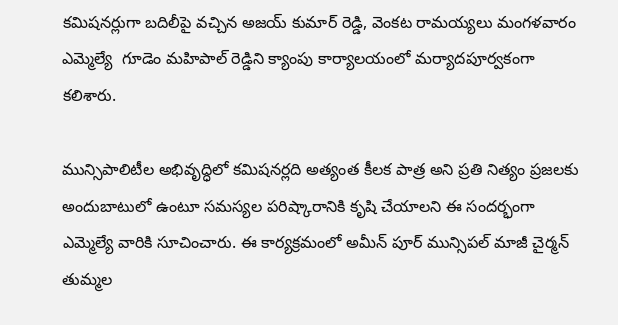కమిషనర్లుగా బదిలీపై వచ్చిన అజయ్ కుమార్ రెడ్డి, వెంకట రామయ్యలు మంగళవారం ఎమ్మెల్యే  గూడెం మహిపాల్ రెడ్డిని క్యాంపు కార్యాలయంలో మర్యాదపూర్వకంగా కలిశారు.

మున్సిపాలిటీల అభివృద్ధిలో కమిషనర్లది అత్యంత కీలక పాత్ర అని ప్రతి నిత్యం ప్రజలకు అందుబాటులో ఉంటూ సమస్యల పరిష్కారానికి కృషి చేయాలని ఈ సందర్భంగా ఎమ్మెల్యే వారికి సూచించారు. ఈ కార్యక్రమంలో అమీన్ పూర్ మున్సిపల్ మాజీ చైర్మన్ తుమ్మల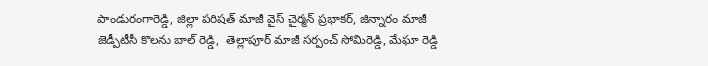పాండురంగారెడ్డి, జిల్లా పరిషత్ మాజీ వైస్ చైర్మన్ ప్రభాకర్, జిన్నారం మాజీ జెడ్పీటీసీ కొలను బాల్ రెడ్డి,  తెల్లాపూర్ మాజీ సర్పంచ్ సోమిరెడ్డి, మేఘా రెడ్డి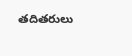తదితరులు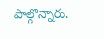పాల్గొన్నారు.